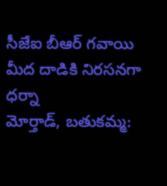సీజేఐ బీఆర్ గవాయి మీద దాడికి నిరసనగా ధర్నా
మోర్తాడ్, బతుకమ్మ: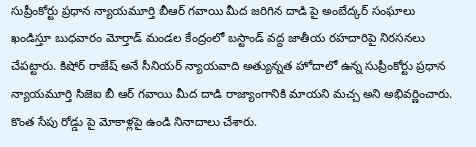సుప్రీంకోర్టు ప్రధాన న్యాయమూర్తి బీఆర్ గవాయి మీద జరిగిన దాడి పై అంబేద్కర్ సంఘాలు ఖండిస్తూ బుధవారం మోర్తాడ్ మండల కేంద్రంలో బస్టాండ్ వద్ద జాతీయ రహదారిపై నిరసనలు చేపట్టారు. కిషోర్ రాజేష్ అనే సీనియర్ న్యాయవాది అత్యున్నత హోదాలో ఉన్న సుప్రీంకోర్టు ప్రధాన న్యాయమూర్తి సిజెఐ బీ ఆర్ గవాయి మీద దాడి రాజ్యాంగానికి మాయని మచ్చ అని అభివర్ణించారు. కొంత సేపు రోడ్డు పై మోకాళ్లపై ఉండి నినాదాలు చేశారు.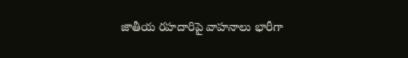జాతీయ రహదారిపై వాహనాలు భారీగా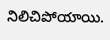నిలిచిపోయాయి.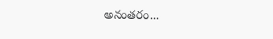అనంతరం...